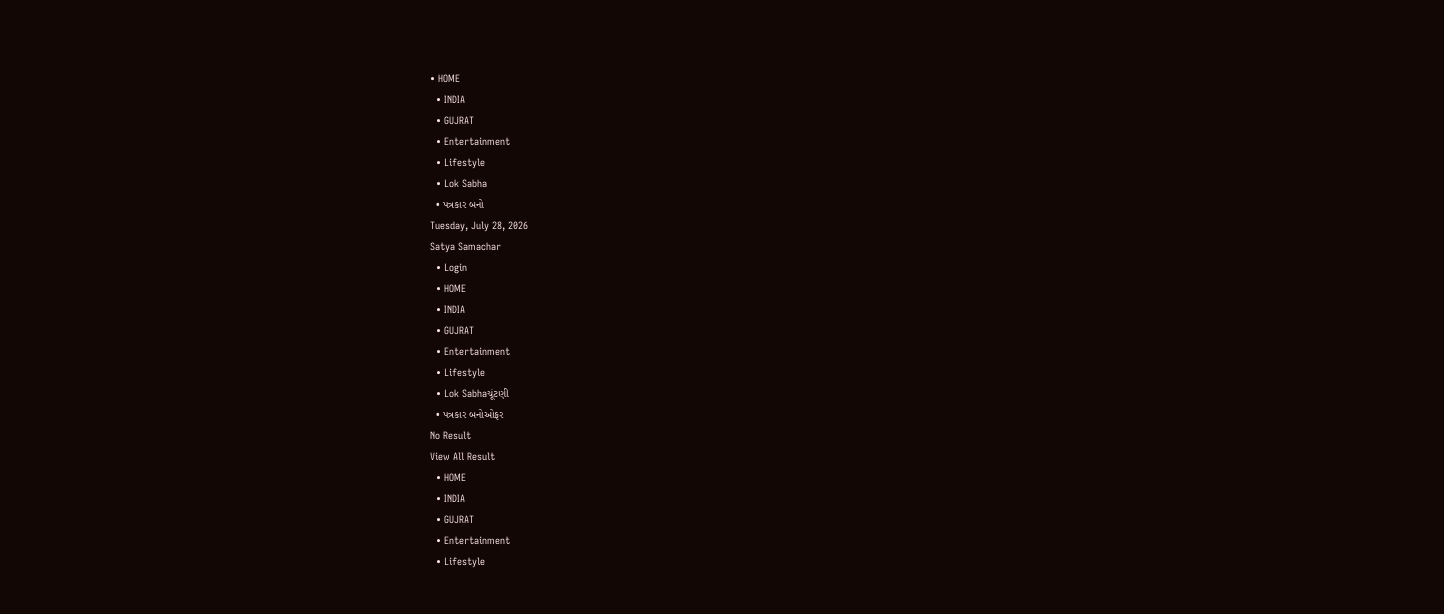• HOME
  • INDIA
  • GUJRAT
  • Entertainment
  • Lifestyle
  • Lok Sabha
  • પત્રકાર બનો
Tuesday, July 28, 2026
Satya Samachar
  • Login
  • HOME
  • INDIA
  • GUJRAT
  • Entertainment
  • Lifestyle
  • Lok Sabhaચૂંટણી
  • પત્રકાર બનોઓફર
No Result
View All Result
  • HOME
  • INDIA
  • GUJRAT
  • Entertainment
  • Lifestyle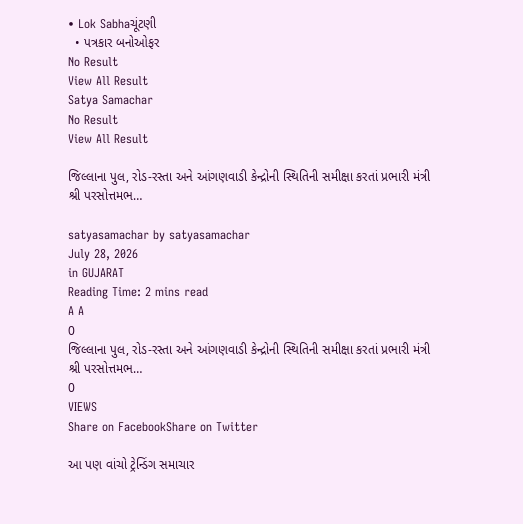• Lok Sabhaચૂંટણી
  • પત્રકાર બનોઓફર
No Result
View All Result
Satya Samachar
No Result
View All Result

જિલ્લાના પુલ, રોડ-રસ્તા અને આંગણવાડી કેન્દ્રોની સ્થિતિની સમીક્ષા કરતાં પ્રભારી મંત્રી શ્રી પરસોત્તમભ…

satyasamachar by satyasamachar
July 28, 2026
in GUJARAT
Reading Time: 2 mins read
A A
0
જિલ્લાના પુલ, રોડ-રસ્તા અને આંગણવાડી કેન્દ્રોની સ્થિતિની સમીક્ષા કરતાં પ્રભારી મંત્રી શ્રી પરસોત્તમભ…
0
VIEWS
Share on FacebookShare on Twitter

આ પણ વાંચો ટ્રેન્ડિંગ સમાચાર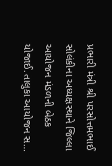પ્રભારી મંત્રી શ્રી પરસોત્તમભાઈ સોલંકીના અધ્યક્ષસ્થાને જિલ્લા આયોજન મંડળની બેઠક યોજાઈ.તાલુકા આયોજન સ…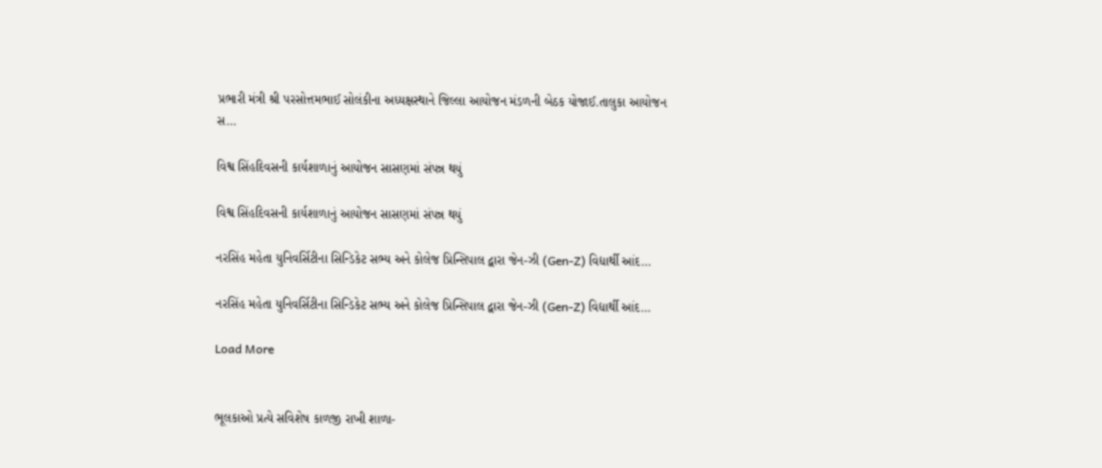પ્રભારી મંત્રી શ્રી પરસોત્તમભાઈ સોલંકીના અધ્યક્ષસ્થાને જિલ્લા આયોજન મંડળની બેઠક યોજાઈ.તાલુકા આયોજન સ…

વિશ્વ સિંહદિવસની કાર્યશાળાનું આયોજન સાસણમાં સંપન્ન થયું

વિશ્વ સિંહદિવસની કાર્યશાળાનું આયોજન સાસણમાં સંપન્ન થયું

નરસિંહ મહેતા યુનિવર્સિટીના સિન્ડિકેટ સભ્ય અને કોલેજ પ્રિન્સિપાલ દ્વારા જેન-ઝી (Gen-Z) વિદ્યાર્થી આંદ…

નરસિંહ મહેતા યુનિવર્સિટીના સિન્ડિકેટ સભ્ય અને કોલેજ પ્રિન્સિપાલ દ્વારા જેન-ઝી (Gen-Z) વિદ્યાર્થી આંદ…

Load More


ભૂલકાઓ પ્રત્યે સવિશેષ કાળજી રાખી શાળા-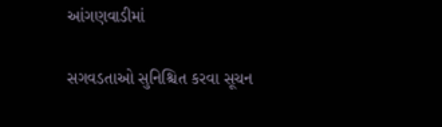આંગણવાડીમાં

સગવડતાઓ સુનિશ્ચિત કરવા સૂચન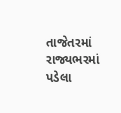તાજેતરમાં રાજ્યભરમાં પડેલા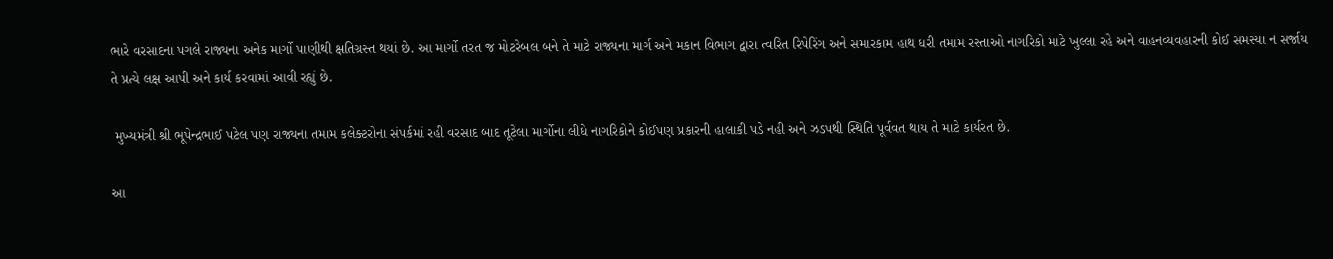ભારે વરસાદના પગલે રાજ્યના અનેક માર્ગો પાણીથી ક્ષતિગ્રસ્ત થયાં છે. આ માર્ગો તરત જ મોટરેબલ બને તે માટે રાજ્યના માર્ગ અને મકાન વિભાગ દ્વારા ત્વરિત રિપેરિંગ અને સમારકામ હાથ ધરી તમામ રસ્તાઓ નાગરિકો માટે ખુલ્લા રહે અને વાહનવ્યવહારની કોઈ સમસ્યા ન સર્જાય તે પ્રત્યે લક્ષ આપી અને કાર્ય કરવામાં આવી રહ્યું છે.

 મુખ્યમંત્રી શ્રી ભૂપેન્દ્રભાઈ પટેલ પણ રાજ્યના તમામ કલેક્ટરોના સંપર્કમાં રહી વરસાદ બાદ તૂટેલા માર્ગોના લીધે નાગરિકોને કોઈપણ પ્રકારની હાલાકી પડે નહી અને ઝડપથી સ્થિતિ પૂર્વવત થાય તે માટે કાર્યરત છે.

આ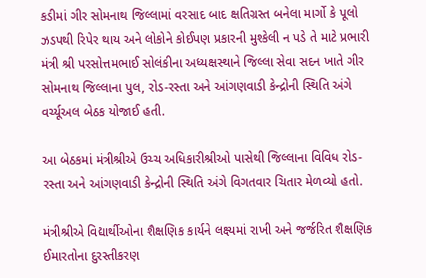કડીમાં ગીર સોમનાથ જિલ્લામાં વરસાદ બાદ ક્ષતિગ્રસ્ત બનેલા માર્ગો કે પૂલો ઝડપથી રિપેર થાય અને લોકોને કોઈપણ પ્રકારની મુશ્કેલી ન પડે તે માટે પ્રભારી મંત્રી શ્રી પરસોત્તમભાઈ સોલંકીના અધ્યક્ષસ્થાને જિલ્લા સેવા સદન ખાતે ગીર સોમનાથ જિલ્લાના પુલ, રોડ-રસ્તા અને આંગણવાડી કેન્દ્રોની સ્થિતિ અંગે વર્ચ્યૂઅલ બેઠક યોજાઈ હતી.

આ બેઠકમાં મંત્રીશ્રીએ ઉચ્ચ અધિકારીશ્રીઓ પાસેથી જિલ્લાના વિવિધ રોડ-રસ્તા અને આંગણવાડી કેન્દ્રોની સ્થિતિ અંગે વિગતવાર ચિતાર મેળવ્યો હતો.

મંત્રીશ્રીએ વિદ્યાર્થીઓના શૈક્ષણિક કાર્યને લક્ષ્યમાં રાખી અને જર્જરિત શૈક્ષણિક ઈમારતોના દુરસ્તીકરણ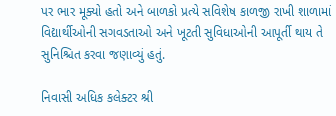પર ભાર મૂક્યો હતો અને બાળકો પ્રત્યે સવિશેષ કાળજી રાખી શાળામાં વિદ્યાર્થીઓની સગવડતાઓ અને ખૂટતી સુવિધાઓની આપૂર્તી થાય તે સુનિશ્ચિત કરવા જણાવ્યું હતું.

નિવાસી અધિક કલેક્ટર શ્રી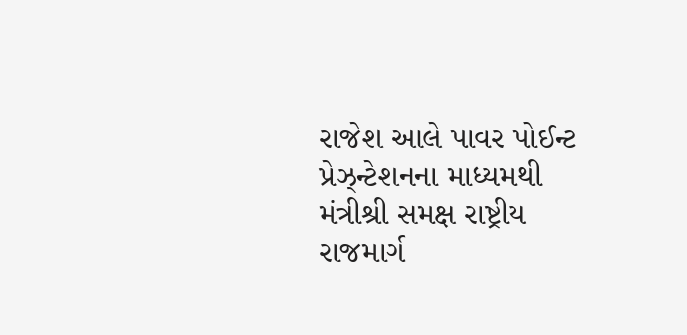રાજેશ આલે પાવર પોઈન્ટ પ્રેઝ્ન્ટેશનના માધ્યમથી મંત્રીશ્રી સમક્ષ રાષ્ટ્રીય રાજમાર્ગ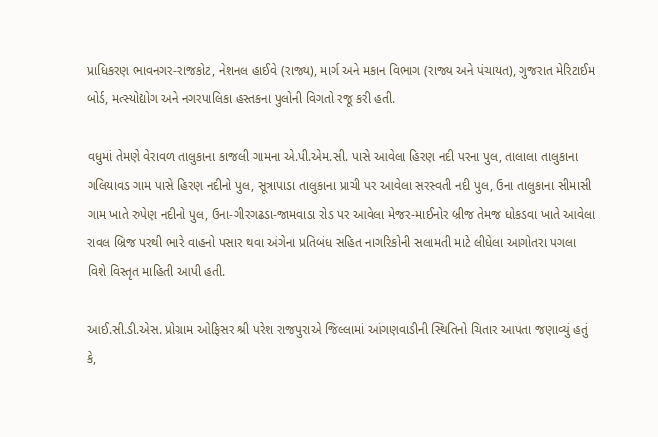પ્રાધિકરણ ભાવનગર-રાજકોટ, નેશનલ હાઈવે (રાજ્ય), માર્ગ અને મકાન વિભાગ (રાજ્ય અને પંચાયત), ગુજરાત મેરિટાઈમ બોર્ડ, મત્સ્યોદ્યોગ અને નગરપાલિકા હસ્તકના પુલોની વિગતો રજૂ કરી હતી.

વધુમાં તેમણે વેરાવળ તાલુકાના કાજલી ગામના એ.પી.એમ.સી. પાસે આવેલા હિરણ નદી પરના પુલ, તાલાલા તાલુકાના ગલિયાવડ ગામ પાસે હિરણ નદીનો પુલ, સૂત્રાપાડા તાલુકાના પ્રાચી પર આવેલા સરસ્વતી નદી પુલ, ઉના તાલુકાના સીમાસી ગામ ખાતે રુપેણ નદીનો પુલ, ઉના-ગીરગઢડા-જામવાડા રોડ પર આવેલા મેજર-માઈનોર બ્રીજ તેમજ ધોકડવા ખાતે આવેલા રાવલ બ્રિજ પરથી ભારે વાહનો પસાર થવા અંગેના પ્રતિબંધ સહિત નાગરિકોની સલામતી માટે લીધેલા આગોતરા પગલા વિશે વિસ્તૃત માહિતી આપી હતી.

આઈ.સી.ડી.એસ. પ્રોગ્રામ ઓફિસર શ્રી પરેશ રાજપુરાએ જિલ્લામાં આંગણવાડીની સ્થિતિનો ચિતાર આપતા જણાવ્યું હતું કે,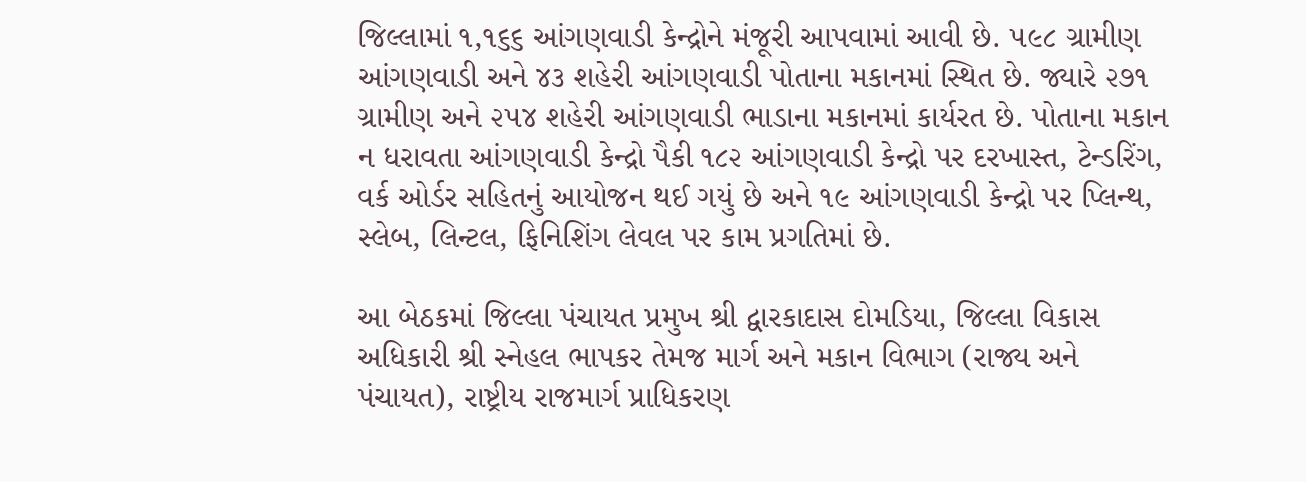જિલ્લામાં ૧,૧૬૬ આંગણવાડી કેન્દ્રોને મંજૂરી આપવામાં આવી છે. ૫૯૮ ગ્રામીણ આંગણવાડી અને ૪૩ શહેરી આંગણવાડી પોતાના મકાનમાં સ્થિત છે. જ્યારે ૨૭૧ ગ્રામીણ અને ૨૫૪ શહેરી આંગણવાડી ભાડાના મકાનમાં કાર્યરત છે. પોતાના મકાન ન ધરાવતા આંગણવાડી કેન્દ્રો પૈકી ૧૮૨ આંગણવાડી કેન્દ્રો પર દરખાસ્ત, ટેન્ડરિંગ, વર્ક ઓર્ડર સહિતનું આયોજન થઈ ગયું છે અને ૧૯ આંગણવાડી કેન્દ્રો પર પ્લિન્થ, સ્લેબ, લિન્ટલ, ફિનિશિંગ લેવલ પર કામ પ્રગતિમાં છે.

આ બેઠકમાં જિલ્લા પંચાયત પ્રમુખ શ્રી દ્વારકાદાસ દોમડિયા, જિલ્લા વિકાસ અધિકારી શ્રી સ્નેહલ ભાપકર તેમજ માર્ગ અને મકાન વિભાગ (રાજ્ય અને પંચાયત), રાષ્ટ્રીય રાજમાર્ગ પ્રાધિકરણ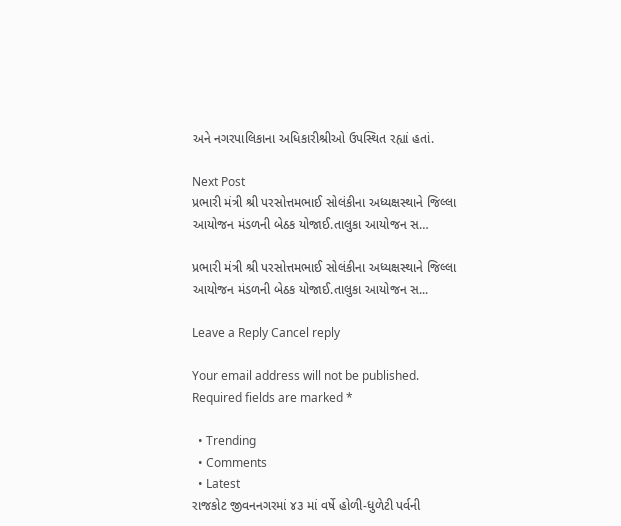અને નગરપાલિકાના અધિકારીશ્રીઓ ઉપસ્થિત રહ્યાં હતાં.

Next Post
પ્રભારી મંત્રી શ્રી પરસોત્તમભાઈ સોલંકીના અધ્યક્ષસ્થાને જિલ્લા આયોજન મંડળની બેઠક યોજાઈ.તાલુકા આયોજન સ…

પ્રભારી મંત્રી શ્રી પરસોત્તમભાઈ સોલંકીના અધ્યક્ષસ્થાને જિલ્લા આયોજન મંડળની બેઠક યોજાઈ.તાલુકા આયોજન સ...

Leave a Reply Cancel reply

Your email address will not be published. Required fields are marked *

  • Trending
  • Comments
  • Latest
રાજકોટ જીવનનગરમાં ૪૩ માં વર્ષે હોળી-ધુળેટી પર્વની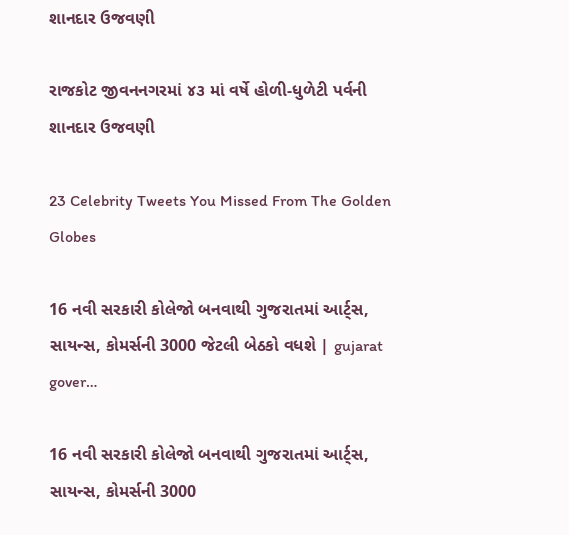શાનદાર ઉજવણી

રાજકોટ જીવનનગરમાં ૪૩ માં વર્ષે હોળી-ધુળેટી પર્વની શાનદાર ઉજવણી

23 Celebrity Tweets You Missed From The Golden Globes

16 નવી સરકારી કોલેજો બનવાથી ગુજરાતમાં આર્ટ્સ, સાયન્સ, કોમર્સની 3000 જેટલી બેઠકો વધશે | gujarat gover…

16 નવી સરકારી કોલેજો બનવાથી ગુજરાતમાં આર્ટ્સ, સાયન્સ, કોમર્સની 3000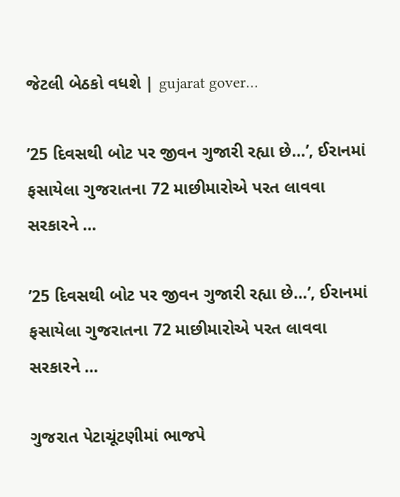જેટલી બેઠકો વધશે | gujarat gover…

’25 દિવસથી બોટ પર જીવન ગુજારી રહ્યા છે…’, ઈરાનમાં ફસાયેલા ગુજરાતના 72 માછીમારોએ પરત લાવવા સરકારને …

’25 દિવસથી બોટ પર જીવન ગુજારી રહ્યા છે…’, ઈરાનમાં ફસાયેલા ગુજરાતના 72 માછીમારોએ પરત લાવવા સરકારને …

ગુજરાત પેટાચૂંટણીમાં ભાજપે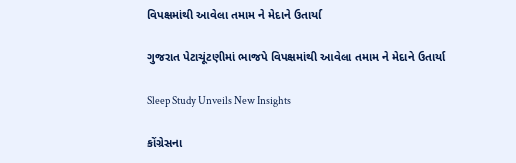વિપક્ષમાંથી આવેલા તમામ ને મેદાને ઉતાર્યા

ગુજરાત પેટાચૂંટણીમાં ભાજપે વિપક્ષમાંથી આવેલા તમામ ને મેદાને ઉતાર્યા

Sleep Study Unveils New Insights

કોંગ્રેસના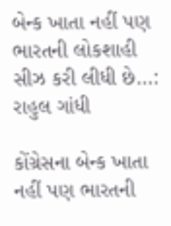બેન્ક ખાતા નહીં પણ ભારતની લોકશાહી સીઝ કરી લીધી છે…:  રાહુલ ગાંધી

કોંગ્રેસના બેન્ક ખાતા નહીં પણ ભારતની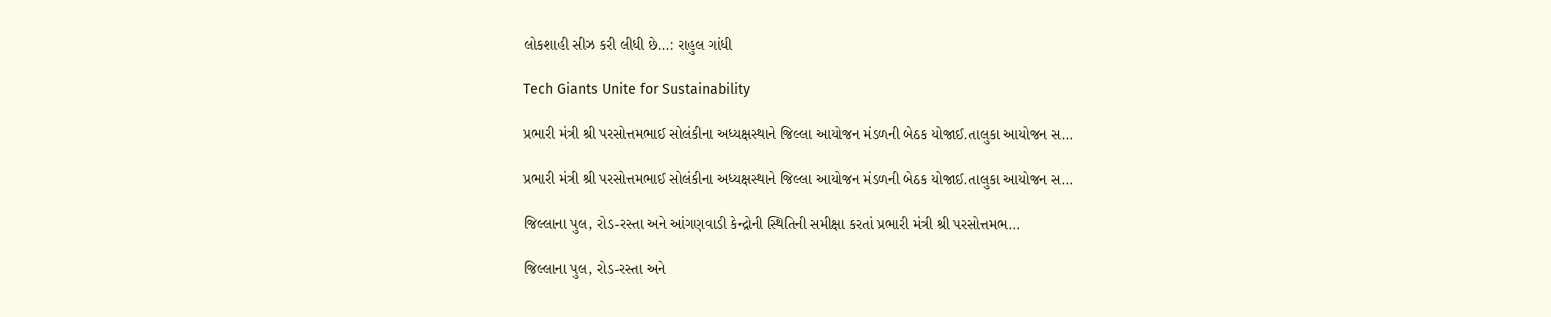લોકશાહી સીઝ કરી લીધી છે…: રાહુલ ગાંધી

Tech Giants Unite for Sustainability

પ્રભારી મંત્રી શ્રી પરસોત્તમભાઈ સોલંકીના અધ્યક્ષસ્થાને જિલ્લા આયોજન મંડળની બેઠક યોજાઈ.તાલુકા આયોજન સ…

પ્રભારી મંત્રી શ્રી પરસોત્તમભાઈ સોલંકીના અધ્યક્ષસ્થાને જિલ્લા આયોજન મંડળની બેઠક યોજાઈ.તાલુકા આયોજન સ…

જિલ્લાના પુલ, રોડ-રસ્તા અને આંગણવાડી કેન્દ્રોની સ્થિતિની સમીક્ષા કરતાં પ્રભારી મંત્રી શ્રી પરસોત્તમભ…

જિલ્લાના પુલ, રોડ-રસ્તા અને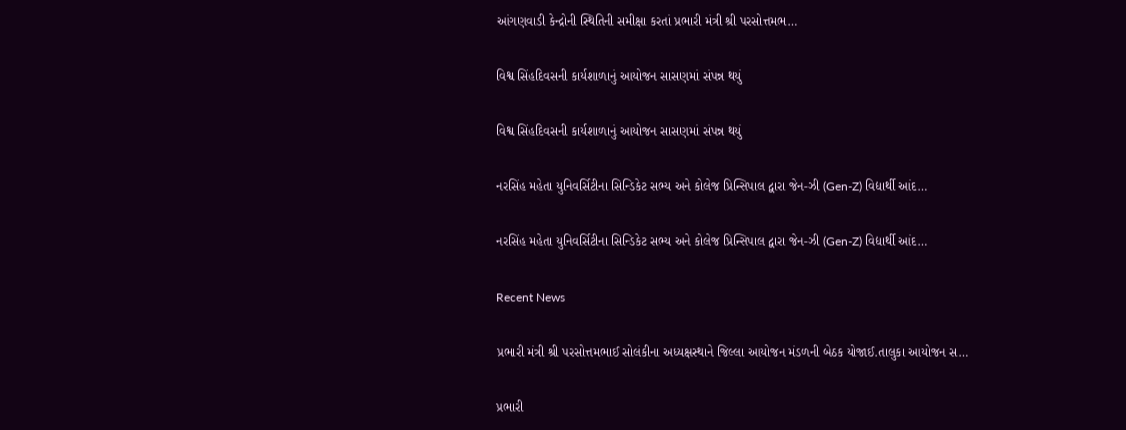આંગણવાડી કેન્દ્રોની સ્થિતિની સમીક્ષા કરતાં પ્રભારી મંત્રી શ્રી પરસોત્તમભ…

વિશ્વ સિંહદિવસની કાર્યશાળાનું આયોજન સાસણમાં સંપન્ન થયું

વિશ્વ સિંહદિવસની કાર્યશાળાનું આયોજન સાસણમાં સંપન્ન થયું

નરસિંહ મહેતા યુનિવર્સિટીના સિન્ડિકેટ સભ્ય અને કોલેજ પ્રિન્સિપાલ દ્વારા જેન-ઝી (Gen-Z) વિદ્યાર્થી આંદ…

નરસિંહ મહેતા યુનિવર્સિટીના સિન્ડિકેટ સભ્ય અને કોલેજ પ્રિન્સિપાલ દ્વારા જેન-ઝી (Gen-Z) વિદ્યાર્થી આંદ…

Recent News

પ્રભારી મંત્રી શ્રી પરસોત્તમભાઈ સોલંકીના અધ્યક્ષસ્થાને જિલ્લા આયોજન મંડળની બેઠક યોજાઈ.તાલુકા આયોજન સ…

પ્રભારી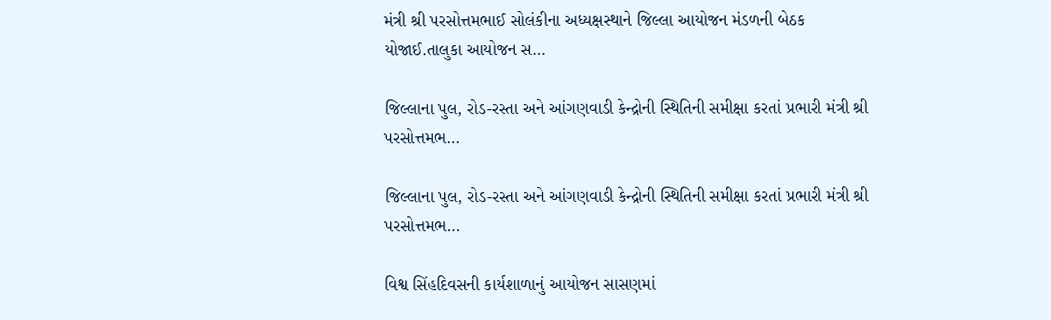મંત્રી શ્રી પરસોત્તમભાઈ સોલંકીના અધ્યક્ષસ્થાને જિલ્લા આયોજન મંડળની બેઠક યોજાઈ.તાલુકા આયોજન સ…

જિલ્લાના પુલ, રોડ-રસ્તા અને આંગણવાડી કેન્દ્રોની સ્થિતિની સમીક્ષા કરતાં પ્રભારી મંત્રી શ્રી પરસોત્તમભ…

જિલ્લાના પુલ, રોડ-રસ્તા અને આંગણવાડી કેન્દ્રોની સ્થિતિની સમીક્ષા કરતાં પ્રભારી મંત્રી શ્રી પરસોત્તમભ…

વિશ્વ સિંહદિવસની કાર્યશાળાનું આયોજન સાસણમાં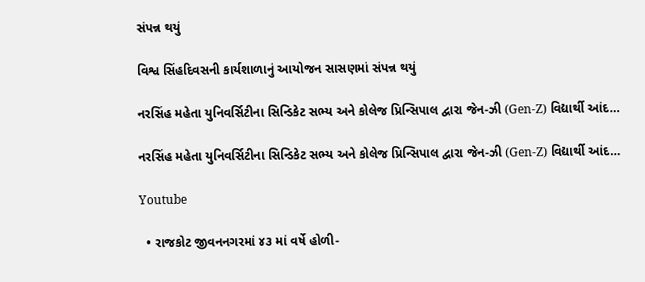સંપન્ન થયું

વિશ્વ સિંહદિવસની કાર્યશાળાનું આયોજન સાસણમાં સંપન્ન થયું

નરસિંહ મહેતા યુનિવર્સિટીના સિન્ડિકેટ સભ્ય અને કોલેજ પ્રિન્સિપાલ દ્વારા જેન-ઝી (Gen-Z) વિદ્યાર્થી આંદ…

નરસિંહ મહેતા યુનિવર્સિટીના સિન્ડિકેટ સભ્ય અને કોલેજ પ્રિન્સિપાલ દ્વારા જેન-ઝી (Gen-Z) વિદ્યાર્થી આંદ…

Youtube

  • રાજકોટ જીવનનગરમાં ૪૩ માં વર્ષે હોળી-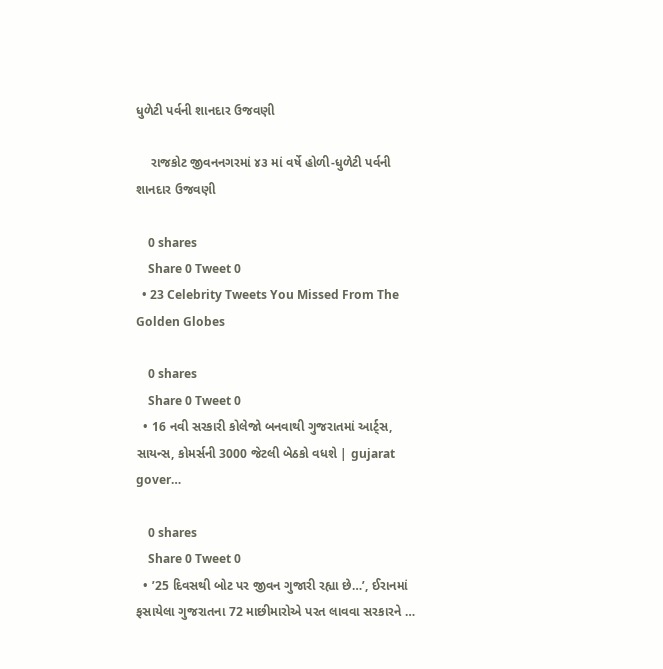ધુળેટી પર્વની શાનદાર ઉજવણી

    રાજકોટ જીવનનગરમાં ૪૩ માં વર્ષે હોળી-ધુળેટી પર્વની શાનદાર ઉજવણી

    0 shares
    Share 0 Tweet 0
  • 23 Celebrity Tweets You Missed From The Golden Globes

    0 shares
    Share 0 Tweet 0
  • 16 નવી સરકારી કોલેજો બનવાથી ગુજરાતમાં આર્ટ્સ, સાયન્સ, કોમર્સની 3000 જેટલી બેઠકો વધશે | gujarat gover…

    0 shares
    Share 0 Tweet 0
  • ’25 દિવસથી બોટ પર જીવન ગુજારી રહ્યા છે…’, ઈરાનમાં ફસાયેલા ગુજરાતના 72 માછીમારોએ પરત લાવવા સરકારને …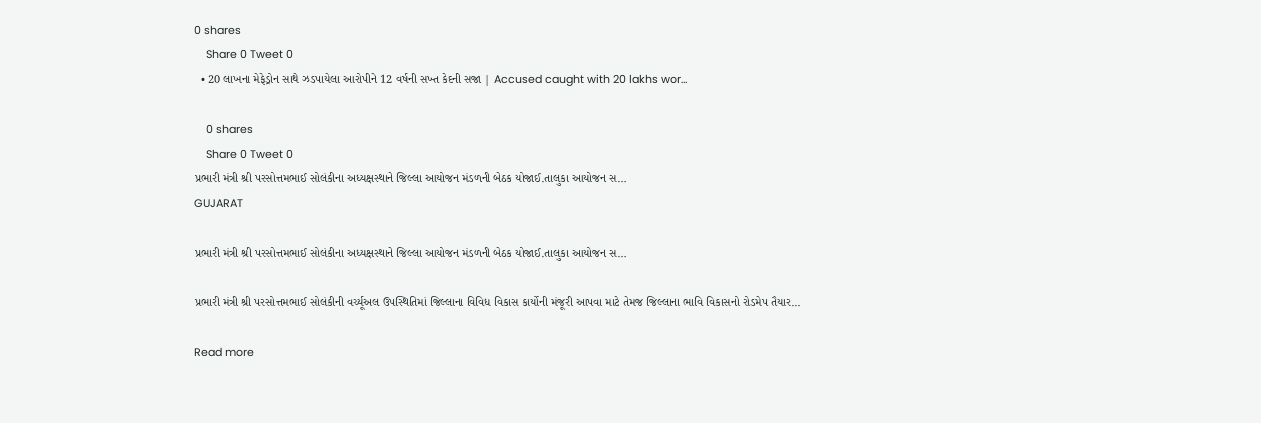0 shares
    Share 0 Tweet 0
  • 20 લાખના મેફેડ્રોન સાથે ઝડપાયેલા આરોપીને 12 વર્ષની સખ્ત કેદની સજા | Accused caught with 20 lakhs wor…

    0 shares
    Share 0 Tweet 0
પ્રભારી મંત્રી શ્રી પરસોત્તમભાઈ સોલંકીના અધ્યક્ષસ્થાને જિલ્લા આયોજન મંડળની બેઠક યોજાઈ.તાલુકા આયોજન સ…
GUJARAT

પ્રભારી મંત્રી શ્રી પરસોત્તમભાઈ સોલંકીના અધ્યક્ષસ્થાને જિલ્લા આયોજન મંડળની બેઠક યોજાઈ.તાલુકા આયોજન સ…

પ્રભારી મંત્રી શ્રી પરસોત્તમભાઈ સોલંકીની વર્ચ્યૂઅલ ઉપસ્થિતિમાં જિલ્લાના વિવિધ વિકાસ કાર્યોની મંજૂરી આપવા માટે તેમજ જિલ્લાના ભાવિ વિકાસનો રોડમેપ તૈયાર...

Read more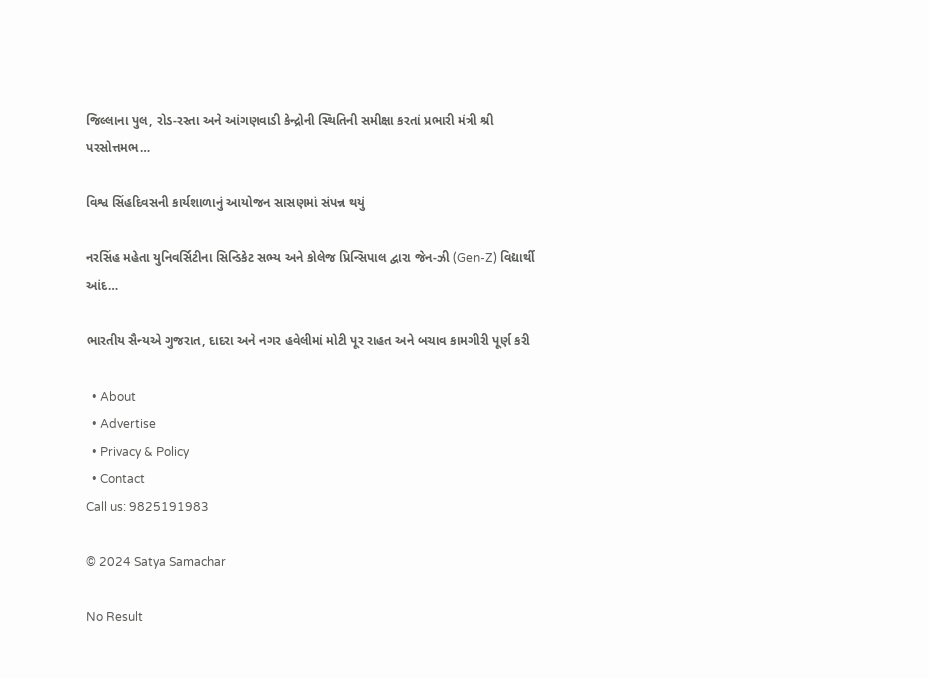જિલ્લાના પુલ, રોડ-રસ્તા અને આંગણવાડી કેન્દ્રોની સ્થિતિની સમીક્ષા કરતાં પ્રભારી મંત્રી શ્રી પરસોત્તમભ…

વિશ્વ સિંહદિવસની કાર્યશાળાનું આયોજન સાસણમાં સંપન્ન થયું

નરસિંહ મહેતા યુનિવર્સિટીના સિન્ડિકેટ સભ્ય અને કોલેજ પ્રિન્સિપાલ દ્વારા જેન-ઝી (Gen-Z) વિદ્યાર્થી આંદ…

ભારતીય સૈન્યએ ગુજરાત, દાદરા અને નગર હવેલીમાં મોટી પૂર રાહત અને બચાવ કામગીરી પૂર્ણ કરી

  • About
  • Advertise
  • Privacy & Policy
  • Contact
Call us: 9825191983

© 2024 Satya Samachar

No Result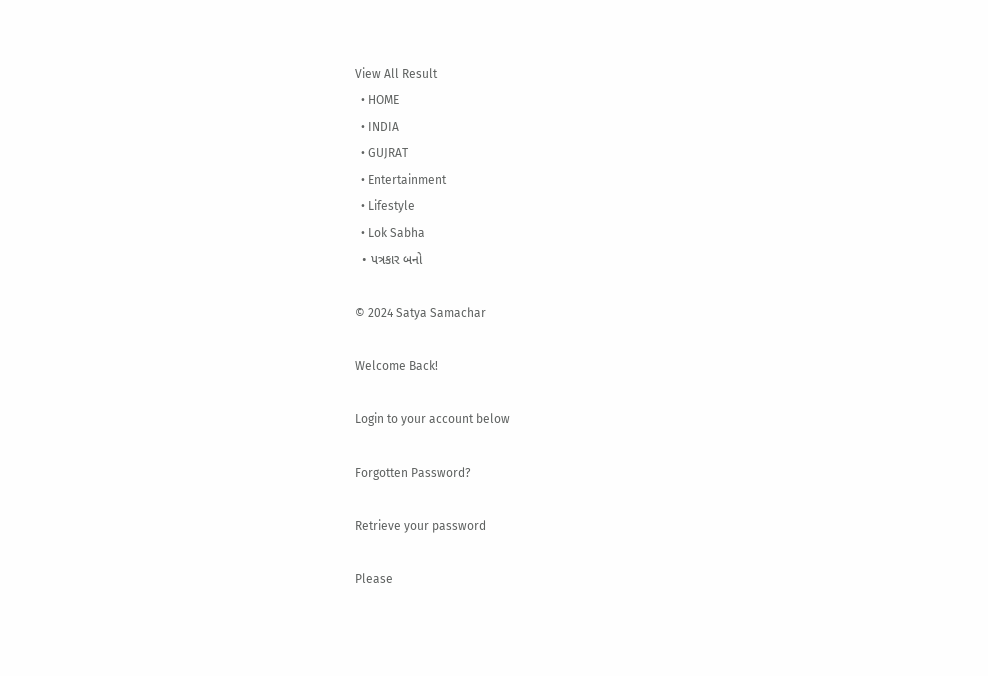View All Result
  • HOME
  • INDIA
  • GUJRAT
  • Entertainment
  • Lifestyle
  • Lok Sabha
  • પત્રકાર બનો

© 2024 Satya Samachar

Welcome Back!

Login to your account below

Forgotten Password?

Retrieve your password

Please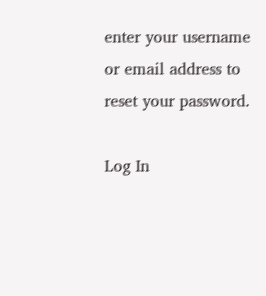enter your username or email address to reset your password.

Log In